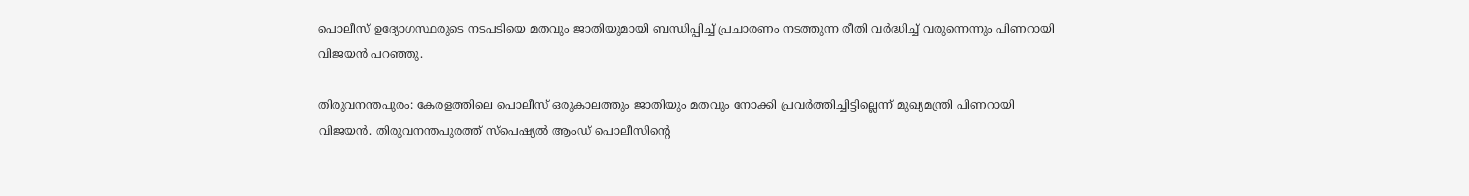പൊലീസ് ഉദ്യോഗസ്ഥരുടെ നടപടിയെ മതവും ജാതിയുമായി ബന്ധിപ്പിച്ച് പ്രചാരണം നടത്തുന്ന രീതി വർദ്ധിച്ച് വരുന്നെന്നും പിണറായി  വിജയന്‍ പറഞ്ഞു.

തിരുവനന്തപുരം: കേരളത്തിലെ പൊലീസ് ഒരുകാലത്തും ജാതിയും മതവും നോക്കി പ്രവര്‍ത്തിച്ചിട്ടില്ലെന്ന് മുഖ്യമന്ത്രി പിണറായി വിജയന്‍. തിരുവനന്തപുരത്ത് സ്പെഷ്യൽ ആംഡ് പൊലീസിന്‍റെ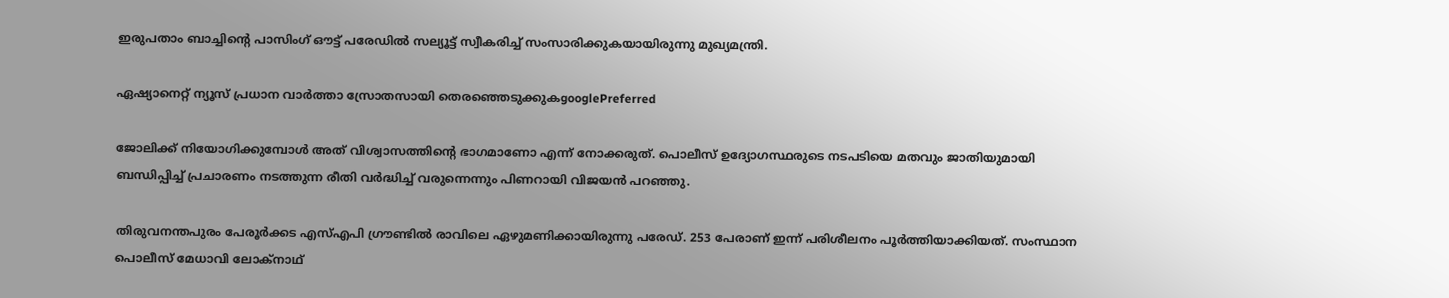ഇരുപതാം ബാച്ചിന്‍റെ പാസിംഗ് ഔട്ട് പരേഡിൽ സല്യൂട്ട് സ്വീകരിച്ച് സംസാരിക്കുകയായിരുന്നു മുഖ്യമന്ത്രി.

ഏഷ്യാനെറ്റ് ന്യൂസ് പ്രധാന വാർത്താ സ്രോതസായി തെരഞ്ഞെടുക്കുകgooglePreferred

ജോലിക്ക് നിയോഗിക്കുമ്പോൾ അത് വിശ്വാസത്തിന്‍റെ ഭാഗമാണോ എന്ന് നോക്കരുത്. പൊലീസ് ഉദ്യോഗസ്ഥരുടെ നടപടിയെ മതവും ജാതിയുമായി ബന്ധിപ്പിച്ച് പ്രചാരണം നടത്തുന്ന രീതി വർദ്ധിച്ച് വരുന്നെന്നും പിണറായി വിജയന്‍ പറഞ്ഞു.

തിരുവനന്തപുരം പേരൂര്‍ക്കട എസ്എപി ഗ്രൗണ്ടില്‍ രാവിലെ ഏഴുമണിക്കായിരുന്നു പരേഡ്. 253 പേരാണ് ഇന്ന് പരിശീലനം പൂർത്തിയാക്കിയത്. സംസ്ഥാന പൊലീസ് മേധാവി ലോക്നാഥ്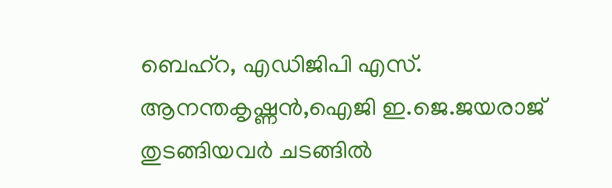ബെഹ്റ, എഡിജിപി എസ്. ആനന്തകൃഷ്ണൻ,ഐജി ഇ.ജെ.ജയരാജ് തുടങ്ങിയവർ ചടങ്ങില്‍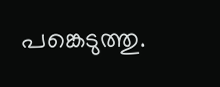പങ്കെടുത്തു.